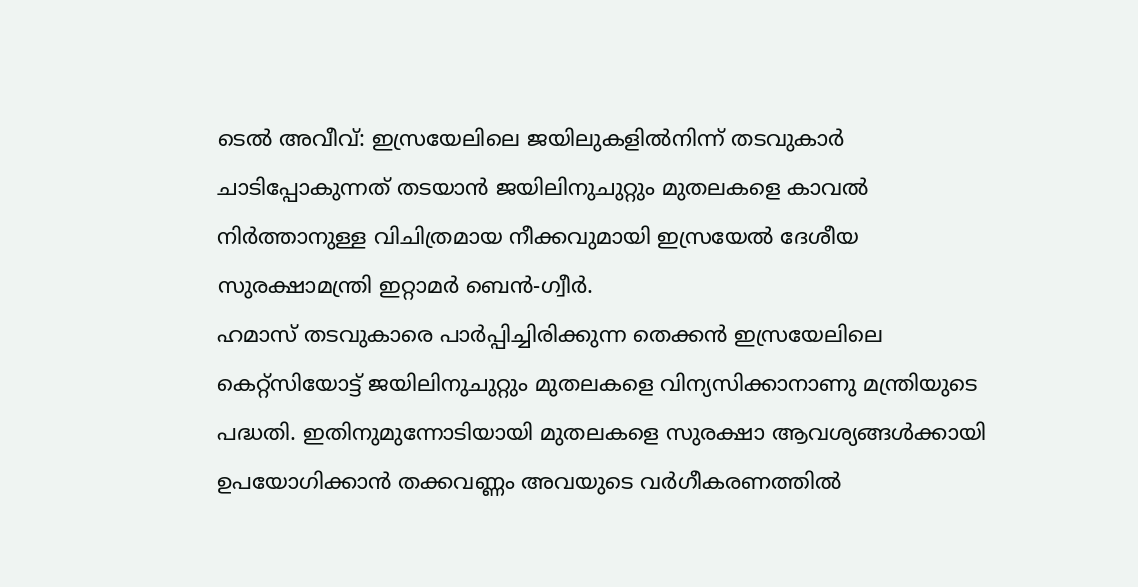ടെൽ അവീവ്: ഇസ്രയേലിലെ ജയിലുകളിൽനിന്ന് തടവുകാർ ചാടിപ്പോകുന്നത് തടയാൻ ജയിലിനുചുറ്റും മുതലകളെ കാവൽ നിർത്താനുള്ള വിചിത്രമായ നീക്കവുമായി ഇസ്രയേൽ ദേശീയ സുരക്ഷാമന്ത്രി ഇറ്റാമർ ബെൻ-ഗ്വീർ.
ഹമാസ് തടവുകാരെ പാർപ്പിച്ചിരിക്കുന്ന തെക്കൻ ഇസ്രയേലിലെ കെറ്റ്സിയോട്ട് ജയിലിനുചുറ്റും മുതലകളെ വിന്യസിക്കാനാണു മന്ത്രിയുടെ പദ്ധതി. ഇതിനുമുന്നോടിയായി മുതലകളെ സുരക്ഷാ ആവശ്യങ്ങൾക്കായി ഉപയോഗിക്കാൻ തക്കവണ്ണം അവയുടെ വർഗീകരണത്തിൽ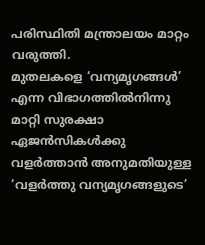പരിസ്ഥിതി മന്ത്രാലയം മാറ്റം വരുത്തി.
മുതലകളെ ‘വന്യമൃഗങ്ങൾ’ എന്ന വിഭാഗത്തിൽനിന്നു മാറ്റി സുരക്ഷാ ഏജൻസികൾക്കു വളർത്താൻ അനുമതിയുള്ള ‘വളർത്തു വന്യമൃഗങ്ങളുടെ’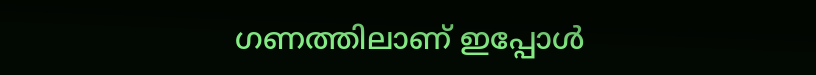ഗണത്തിലാണ് ഇപ്പോൾ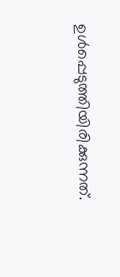ഉൾപ്പെടുത്തിയിരിക്കുന്നത്.